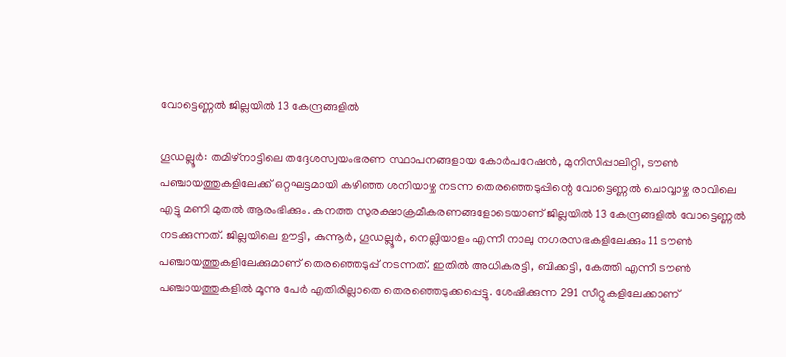വോട്ടെണ്ണൽ ജില്ലയിൽ 13 കേന്ദ്രങ്ങളിൽ

ഗൂഡല്ലൂർ: തമിഴ്നാട്ടിലെ തദ്ദേശസ്വയംഭരണ സ്ഥാപനങ്ങളായ കോർപറേഷൻ, മുനിസിപ്പാലിറ്റി, ടൗൺ പഞ്ചായത്തുകളിലേക്ക് ഒറ്റഘട്ടമായി കഴിഞ്ഞ ശനിയാഴ്ച നടന്ന തെരഞ്ഞെടുപ്പിന്റെ വോട്ടെണ്ണൽ ചൊവ്വാഴ്ച രാവിലെ എട്ടു മണി മുതൽ ആരംഭിക്കും. കനത്ത സുരക്ഷാക്രമീകരണങ്ങളോടെയാണ് ജില്ലയിൽ 13 കേന്ദ്രങ്ങളിൽ വോട്ടെണ്ണൽ നടക്കുന്നത്. ജില്ലയിലെ ഊട്ടി, കുന്നൂർ, ഗൂഡല്ലൂർ, നെല്ലിയാളം എന്നീ നാലു നഗരസഭകളിലേക്കും 11 ടൗൺ പഞ്ചായത്തുകളിലേക്കുമാണ് തെരഞ്ഞെടുപ്പ് നടന്നത്. ഇതിൽ അധികരട്ടി, ബിക്കട്ടി, കേത്തി എന്നീ ടൗൺ പഞ്ചായത്തുകളിൽ മൂന്നു പേർ എതിരില്ലാതെ തെരഞ്ഞെടുക്കപ്പെട്ടു. ശേഷിക്കുന്ന 291 സീറ്റുകളിലേക്കാണ്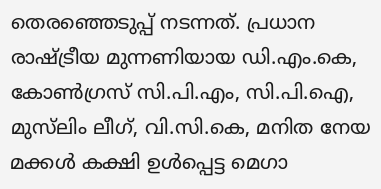തെരഞ്ഞെടുപ്പ് നടന്നത്. പ്രധാന രാഷ്ട്രീയ മുന്നണിയായ ഡി.എം.കെ, കോൺഗ്രസ് സി.പി.എം, സി.പി.ഐ, മുസ്‍ലിം ലീഗ്, വി.സി.കെ, മനിത നേയ മക്കൾ കക്ഷി ഉൾപ്പെട്ട മെഗാ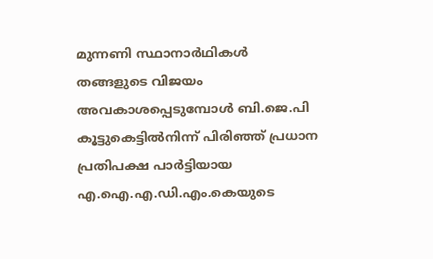മുന്നണി സ്ഥാനാർഥികൾ തങ്ങളുടെ വിജയം അവകാശപ്പെടുമ്പോൾ ബി.ജെ.പി കൂട്ടുകെട്ടിൽനിന്ന് പിരിഞ്ഞ് പ്രധാന പ്രതിപക്ഷ പാർട്ടിയായ എ.ഐ.എ.ഡി.എം.കെയുടെ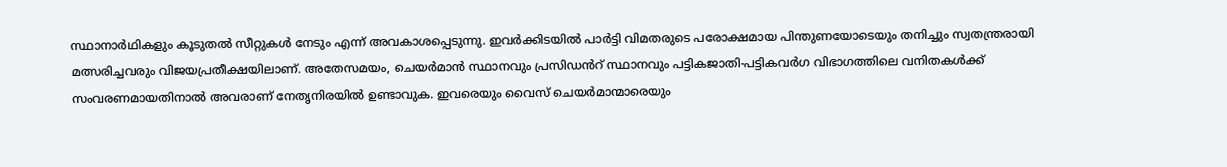സ്ഥാനാർഥികളും കൂടുതൽ സീറ്റുകൾ നേടും എന്ന് അവകാശപ്പെടുന്നു. ഇവർക്കിടയിൽ പാർട്ടി വിമതരുടെ പരോക്ഷമായ പിന്തുണയോടെയും തനിച്ചും സ്വതന്ത്രരായി മത്സരിച്ചവരും വിജയപ്രതീക്ഷയിലാണ്. അതേസമയം, ചെയർമാൻ സ്ഥാനവും പ്രസിഡൻറ് സ്ഥാനവും പട്ടികജാതി-പട്ടികവർഗ വിഭാഗത്തിലെ വനിതകൾക്ക് സംവരണമായതിനാൽ അവരാണ് നേതൃനിരയിൽ ഉണ്ടാവുക. ഇവരെയും വൈസ് ചെയർമാന്മാരെയും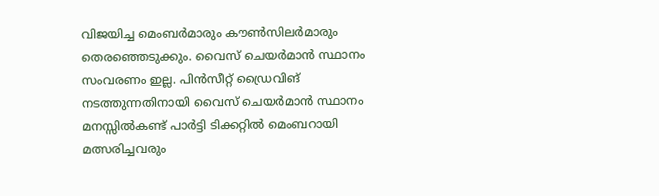വിജയിച്ച മെംബർമാരും കൗൺസിലർമാരും തെരഞ്ഞെടുക്കും. വൈസ് ചെയർമാൻ സ്ഥാനം സംവരണം ഇല്ല. പിൻസീറ്റ് ഡ്രൈവിങ് നടത്തുന്നതിനായി വൈസ് ചെയർമാൻ സ്ഥാനം മനസ്സിൽകണ്ട് പാർട്ടി ടിക്കറ്റിൽ മെംബറായി മത്സരിച്ചവരും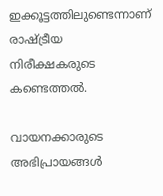ഇക്കൂട്ടത്തിലുണ്ടെന്നാണ് രാഷ്ട്രീയ നിരീക്ഷകരുടെ കണ്ടെത്തൽ.

വായനക്കാരുടെ അഭിപ്രായങ്ങള്‍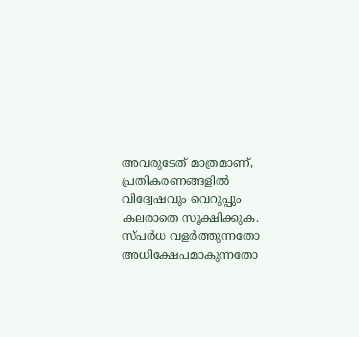അവരുടേത് മാത്രമാണ്, പ്രതികരണങ്ങളിൽ വിദ്വേഷവും വെറുപ്പും കലരാതെ സൂക്ഷിക്കുക. സ്പർധ വളർത്തുന്നതോ അധിക്ഷേപമാകുന്നതോ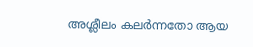അശ്ലീലം കലർന്നതോ ആയ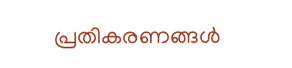പ്രതികരണങ്ങൾ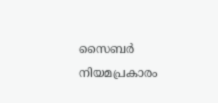സൈബർ നിയമപ്രകാരം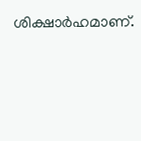ശിക്ഷാർഹമാണ്.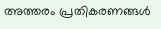അത്തരം പ്രതികരണങ്ങൾ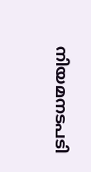നിയമനടപടി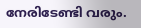നേരിടേണ്ടി വരും.